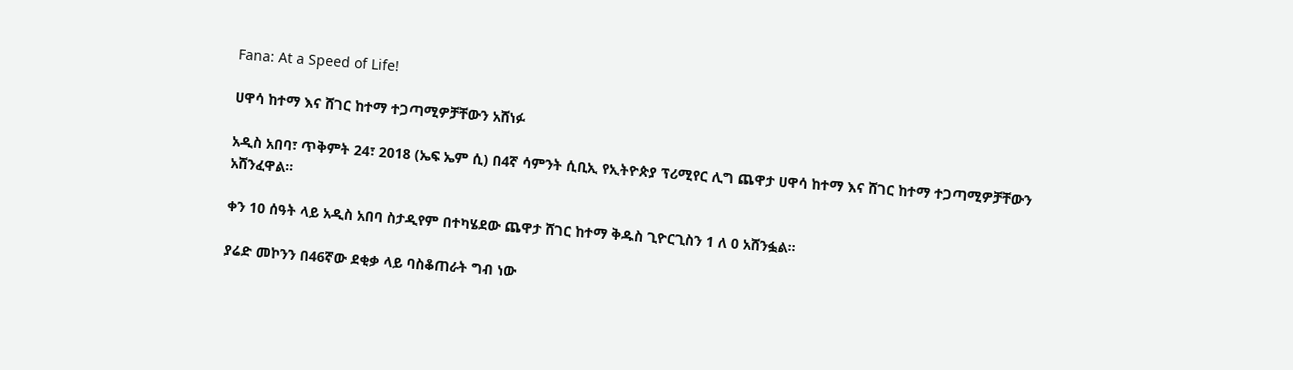Fana: At a Speed of Life!

ሀዋሳ ከተማ እና ሸገር ከተማ ተጋጣሚዎቻቸውን አሸነፉ

አዲስ አበባ፣ ጥቅምት 24፣ 2018 (ኤፍ ኤም ሲ) በ4ኛ ሳምንት ሲቢኢ የኢትዮጵያ ፕሪሚየር ሊግ ጨዋታ ሀዋሳ ከተማ እና ሸገር ከተማ ተጋጣሚዎቻቸውን አሸንፈዋል።

ቀን 10 ሰዓት ላይ አዲስ አበባ ስታዲየም በተካሄደው ጨዋታ ሸገር ከተማ ቅዱስ ጊዮርጊስን 1 ለ 0 አሸንፏል።

ያሬድ መኮንን በ46ኛው ደቂቃ ላይ ባስቆጠራት ግብ ነው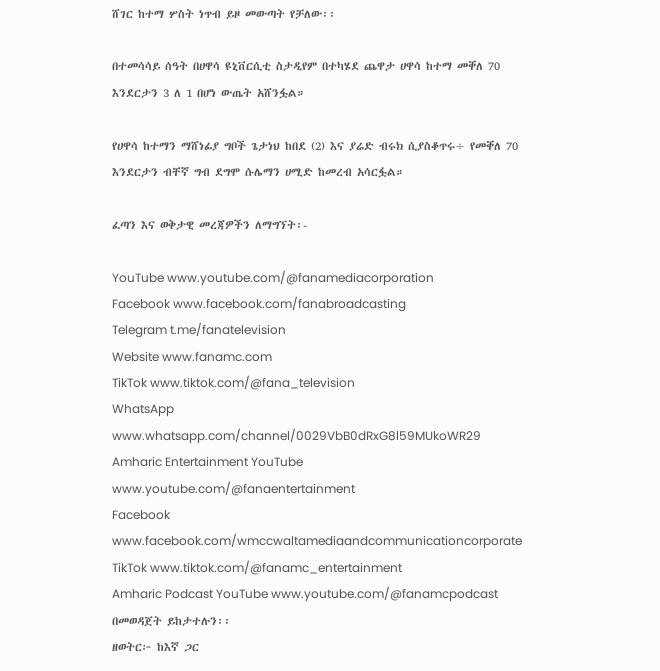ሸገር ከተማ ሦስት ነጥብ ይዞ መውጣት የቻለው፡፡

በተመሳሳይ ሰዓት በሀዋሳ ዩኒቨርሲቲ ስታዲየም በተካሄደ ጨዋታ ሀዋሳ ከተማ መቐለ 70 እንደርታን 3 ለ 1 በሆነ ውጤት አሸንፏል።

የሀዋሳ ከተማን ማሸነፊያ ግቦች ጌታነህ ከበደ (2) እና ያሬድ ብሩክ ሲያስቆጥሩ÷ የመቐለ 70 እንደርታን ብቸኛ ግብ ደግሞ ሱሌማን ሀሚድ ከመረብ አሳርፏል።

ፈጣን እና ወቅታዊ መረጃዎችን ለማግኘት፡-

YouTube www.youtube.com/@fanamediacorporation
Facebook www.facebook.com/fanabroadcasting
Telegram t.me/fanatelevision
Website www.fanamc.com
TikTok www.tiktok.com/@fana_television
WhatsApp www.whatsapp.com/channel/0029VbB0dRxG8l59MUkoWR29
Amharic Entertainment YouTube www.youtube.com/@fanaentertainment
Facebook www.facebook.com/wmccwaltamediaandcommunicationcorporate
TikTok www.tiktok.com/@fanamc_entertainment
Amharic Podcast YouTube www.youtube.com/@fanamcpodcast በመወዳጀት ይከታተሉን፡፡
ዘወትር፦ ከእኛ ጋር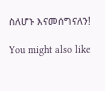ስለሆኑ እናመሰግናለን!

You might also like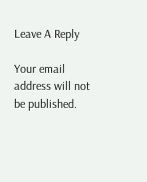Leave A Reply

Your email address will not be published.